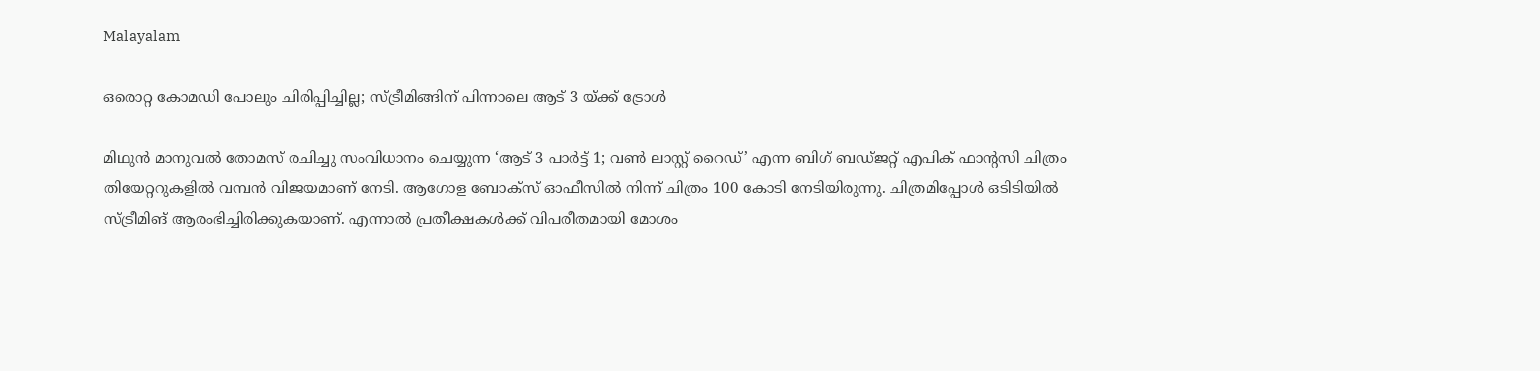Malayalam

ഒരൊറ്റ കോമഡി പോലും ചിരിപ്പിച്ചില്ല; സ്ട്രീമിങ്ങിന് പിന്നാലെ ആട് 3 യ്ക്ക് ട്രോൾ

മിഥുൻ മാനുവൽ തോമസ് രചിച്ചു സംവിധാനം ചെയ്യുന്ന ‘ആട് 3 പാർട്ട് 1; വൺ ലാസ്റ്റ് റൈഡ്’ എന്ന ബിഗ് ബഡ്ജറ്റ് എപിക് ഫാൻ്റസി ചിത്രം തിയേറ്ററുകളിൽ വമ്പൻ വിജയമാണ് നേടി. ആഗോള ബോക്സ് ഓഫീസിൽ നിന്ന് ചിത്രം 100 കോടി നേടിയിരുന്നു. ചിത്രമിപ്പോൾ ഒടിടിയിൽ സ്ട്രീമിങ് ആരംഭിച്ചിരിക്കുകയാണ്. എന്നാൽ പ്രതീക്ഷകൾക്ക് വിപരീതമായി മോശം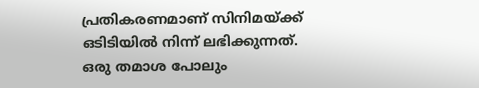പ്രതികരണമാണ് സിനിമയ്ക്ക് ഒടിടിയിൽ നിന്ന് ലഭിക്കുന്നത്. ഒരു തമാശ പോലും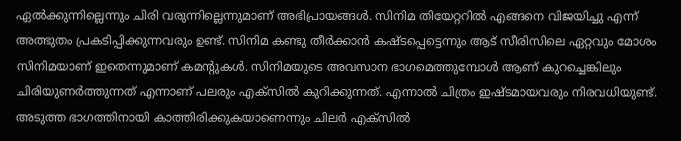ഏൽക്കുന്നില്ലെന്നും ചിരി വരുന്നില്ലെന്നുമാണ് അഭിപ്രായങ്ങൾ. സിനിമ തിയേറ്ററിൽ എങ്ങനെ വിജയിച്ചു എന്ന് അത്ഭുതം പ്രകടിപ്പിക്കുന്നവരും ഉണ്ട്. സിനിമ കണ്ടു തീർക്കാൻ കഷ്ടപ്പെട്ടെന്നും ആട് സീരിസിലെ ഏറ്റവും മോശം സിനിമയാണ് ഇതെന്നുമാണ് കമന്റുകൾ. സിനിമയുടെ അവസാന ഭാഗമെത്തുമ്പോൾ ആണ് കുറച്ചെങ്കിലും ചിരിയുണർത്തുന്നത് എന്നാണ് പലരും എക്സിൽ കുറിക്കുന്നത്. എന്നാൽ ചിത്രം ഇഷ്ടമായവരും നിരവധിയുണ്ട്. അടുത്ത ഭാഗത്തിനായി കാത്തിരിക്കുകയാണെന്നും ചിലർ എക്സിൽ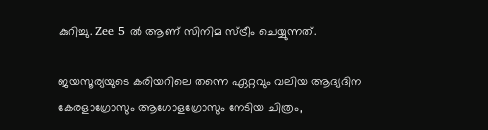കുറിച്ചു. Zee 5 ൽ ആണ് സിനിമ സ്ട്രീം ചെയ്യുന്നത്.

ജയസൂര്യയുടെ കരിയറിലെ തന്നെ ഏറ്റവും വലിയ ആദ്യദിന കേരളാഗ്രോസും ആഗോളഗ്രോസും നേടിയ ചിത്രം,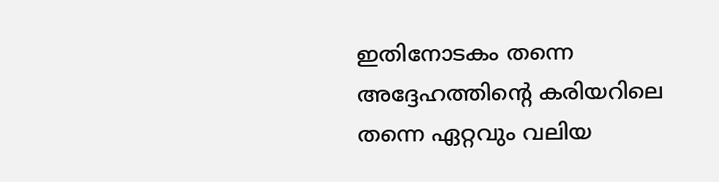ഇതിനോടകം തന്നെ അദ്ദേഹത്തിന്റെ കരിയറിലെ തന്നെ ഏറ്റവും വലിയ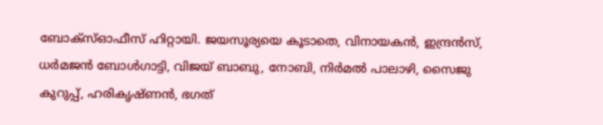ബോക്‌സ്ഓഫീസ് ഹിറ്റായി. ജയസൂര്യയെ കൂടാതെ, വിനായകൻ, ഇന്ദ്രൻസ്, ധർമജൻ ബോൾഗാട്ടി, വിജയ് ബാബു, നോബി, നിർമൽ പാലാഴി, സൈജു കുറുപ്പ്, ഹരികൃഷ്ണൻ, ഭഗത്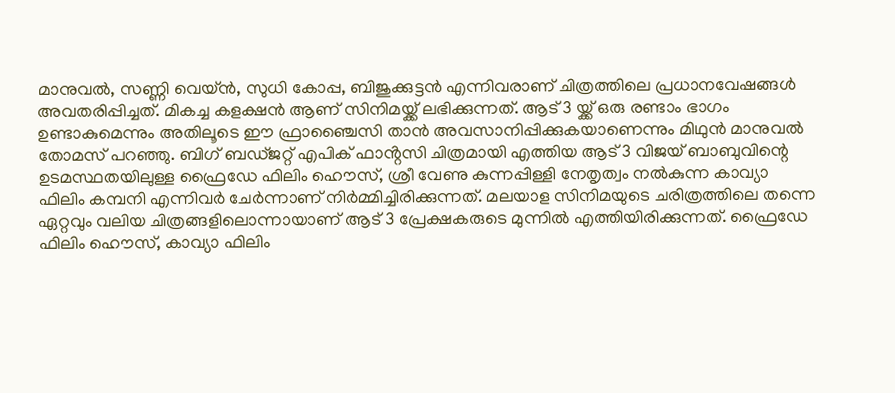മാനുവൽ, സണ്ണി വെയ്ൻ, സുധി കോപ്പ, ബിജുക്കുട്ടൻ എന്നിവരാണ് ചിത്രത്തിലെ പ്രധാനവേഷങ്ങൾ അവതരിപ്പിച്ചത്. മികച്ച കളക്ഷൻ ആണ് സിനിമയ്ക്ക് ലഭിക്കുന്നത്. ആട് 3 യ്ക്ക് ഒരു രണ്ടാം ഭാഗം ഉണ്ടാകുമെന്നും അതിലൂടെ ഈ ഫ്രാഞ്ചൈസി താൻ അവസാനിപ്പിക്കുകയാണെന്നും മിഥുൻ മാനുവൽ തോമസ് പറഞ്ഞു. ബിഗ് ബഡ്ജറ്റ് എപിക് ഫാൻ്റസി ചിത്രമായി എത്തിയ ആട് 3 വിജയ് ബാബുവിന്റെ ഉടമസ്ഥതയിലുള്ള ഫ്രൈഡേ ഫിലിം ഹൌസ്, ശ്രീ വേണു കുന്നപ്പിള്ളി നേതൃത്വം നൽകുന്ന കാവ്യാ ഫിലിം കമ്പനി എന്നിവർ ചേർന്നാണ് നിർമ്മിച്ചിരിക്കുന്നത്. മലയാള സിനിമയുടെ ചരിത്രത്തിലെ തന്നെ ഏറ്റവും വലിയ ചിത്രങ്ങളിലൊന്നായാണ് ആട് 3 പ്രേക്ഷകരുടെ മുന്നിൽ എത്തിയിരിക്കുന്നത്. ഫ്രൈഡേ ഫിലിം ഹൌസ്, കാവ്യാ ഫിലിം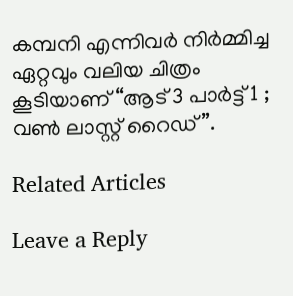കമ്പനി എന്നിവർ നിർമ്മിച്ച ഏറ്റവും വലിയ ചിത്രം കൂടിയാണ് “ആട് 3 പാർട്ട് 1 ; വൺ ലാസ്റ്റ് റൈഡ്”.

Related Articles

Leave a Reply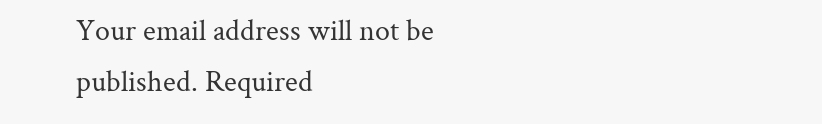Your email address will not be published. Required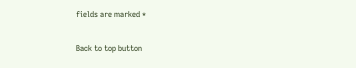fields are marked *

Back to top button